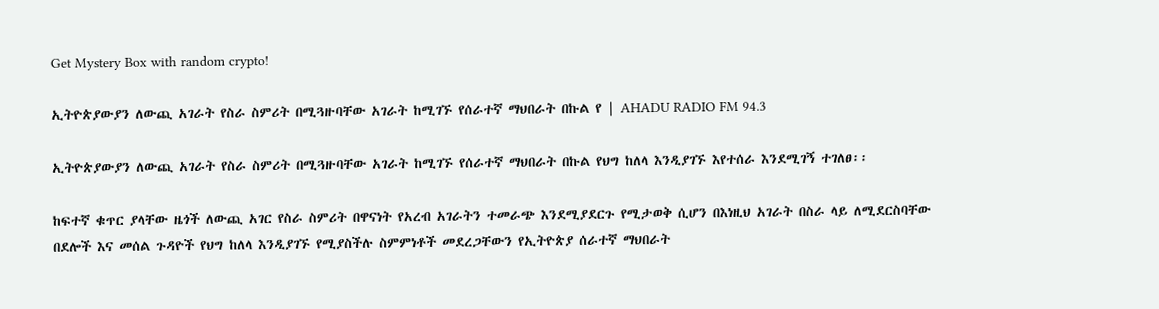Get Mystery Box with random crypto!

ኢትዮጵያውያን ለውጪ አገራት የስራ ስምሪት በሚጓዙባቸው አገራት ከሚገኙ የሰራተኛ ማህበራት በኩል የ | AHADU RADIO FM 94.3

ኢትዮጵያውያን ለውጪ አገራት የስራ ስምሪት በሚጓዙባቸው አገራት ከሚገኙ የሰራተኛ ማህበራት በኩል የህግ ከለላ እንዲያገኙ እየተሰራ እንደሚገኝ ተገለፀ፡፡

ከፍተኛ ቁጥር ያላቸው ዜጎች ለውጪ አገር የስራ ስምሪት በዋናነት የአረብ አገራትን ተመራጭ እንደሚያደርጉ የሚታወቅ ሲሆን በእነዚህ አገራት በስራ ላይ ለሚደርስባቸው በደሎች እና መሰል ጉዳዮች የህግ ከለላ እንዲያገኙ የሚያስችሉ ስምምነቶች መደረጋቸውን የኢትዮጵያ ሰራተኛ ማህበራት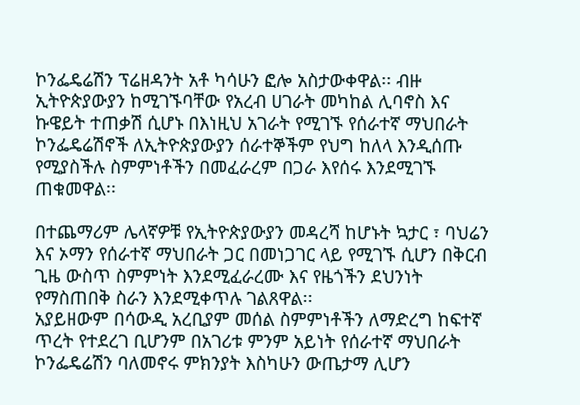ኮንፌዴሬሽን ፕሬዘዳንት አቶ ካሳሁን ፎሎ አስታውቀዋል፡፡ ብዙ ኢትዮጵያውያን ከሚገኙባቸው የአረብ ሀገራት መካከል ሊባኖስ እና ኩዌይት ተጠቃሽ ሲሆኑ በእነዚህ አገራት የሚገኙ የሰራተኛ ማህበራት ኮንፌዴሬሽኖች ለኢትዮጵያውያን ሰራተኞችም የህግ ከለላ እንዲሰጡ የሚያስችሉ ስምምነቶችን በመፈራረም በጋራ እየሰሩ እንደሚገኙ ጠቁመዋል፡፡

በተጨማሪም ሌላኛዎቹ የኢትዮጵያውያን መዳረሻ ከሆኑት ኳታር ፣ ባህሬን እና ኦማን የሰራተኛ ማህበራት ጋር በመነጋገር ላይ የሚገኙ ሲሆን በቅርብ ጊዜ ውስጥ ስምምነት እንደሚፈራረሙ እና የዜጎችን ደህንነት የማስጠበቅ ስራን እንደሚቀጥሉ ገልጸዋል፡፡
አያይዘውም በሳውዲ አረቢያም መሰል ስምምነቶችን ለማድረግ ከፍተኛ ጥረት የተደረገ ቢሆንም በአገሪቱ ምንም አይነት የሰራተኛ ማህበራት ኮንፌዴሬሽን ባለመኖሩ ምክንያት እስካሁን ውጤታማ ሊሆን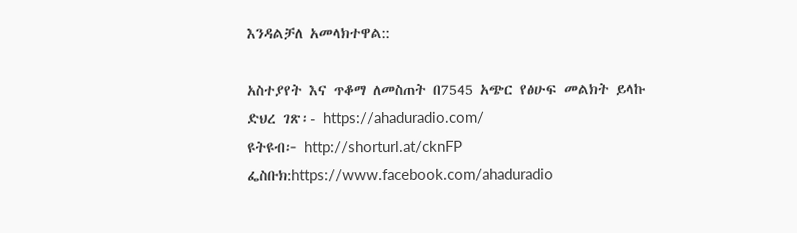እንዳልቻለ አመላክተዋል::

አስተያየት እና ጥቆማ ለመስጠት በ7545 አጭር የፅሁፍ መልክት ይላኩ
ድህረ ገጽ፡- https://ahaduradio.com/
ዩትዩብ፦ http://shorturl.at/cknFP
ፌስቡክ:https://www.facebook.com/ahaduradio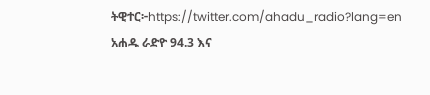ትዊተር፦https://twitter.com/ahadu_radio?lang=en
አሐዱ ራድዮ 94.3 እና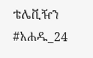ቴሌቪዥን #አሐዱ_24